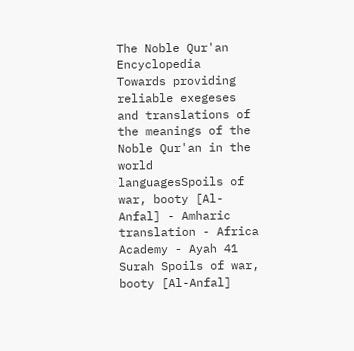The Noble Qur'an Encyclopedia
Towards providing reliable exegeses and translations of the meanings of the Noble Qur'an in the world languagesSpoils of war, booty [Al-Anfal] - Amharic translation - Africa Academy - Ayah 41
Surah Spoils of war, booty [Al-Anfal]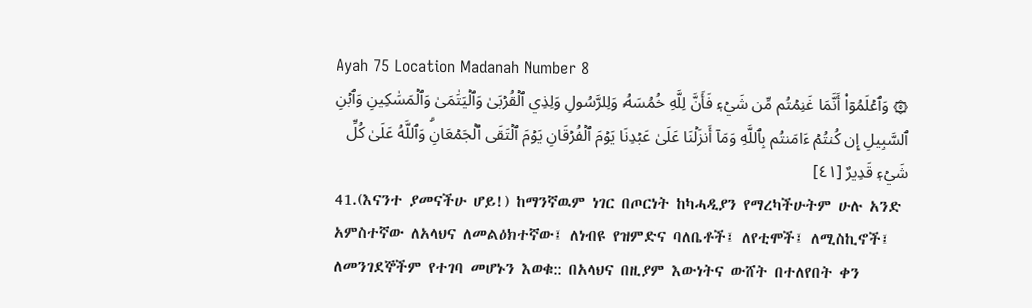Ayah 75 Location Madanah Number 8
۞ وَٱعۡلَمُوٓاْ أَنَّمَا غَنِمۡتُم مِّن شَيۡءٖ فَأَنَّ لِلَّهِ خُمُسَهُۥ وَلِلرَّسُولِ وَلِذِي ٱلۡقُرۡبَىٰ وَٱلۡيَتَٰمَىٰ وَٱلۡمَسَٰكِينِ وَٱبۡنِ ٱلسَّبِيلِ إِن كُنتُمۡ ءَامَنتُم بِٱللَّهِ وَمَآ أَنزَلۡنَا عَلَىٰ عَبۡدِنَا يَوۡمَ ٱلۡفُرۡقَانِ يَوۡمَ ٱلۡتَقَى ٱلۡجَمۡعَانِۗ وَٱللَّهُ عَلَىٰ كُلِّ شَيۡءٖ قَدِيرٌ [٤١]
41.(እናንተ ያመናችሁ ሆይ!) ከማንኛዉም ነገር በጦርነት ከካሓዲያን የማረካችሁትም ሁሉ አንድ አምስተኛው ለአላህና ለመልዕክተኛው፤ ለነብዩ የዝምድና ባለቤቶች፤ ለየቲሞች፤ ለሚስኪኖች፤ ለመንገደኞችም የተገባ መሆኑን እወቁ:: በአላህና በዚያም እውነትና ውሸት በተለየበት ቀን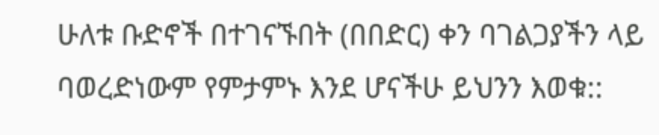ሁለቱ ቡድኖች በተገናኙበት (በበድር) ቀን ባገልጋያችን ላይ ባወረድነውም የምታምኑ እንደ ሆናችሁ ይህንን እወቁ::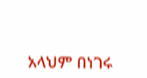አላህም በነገሩ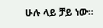ሁሉ ላይ ቻይ ነው።